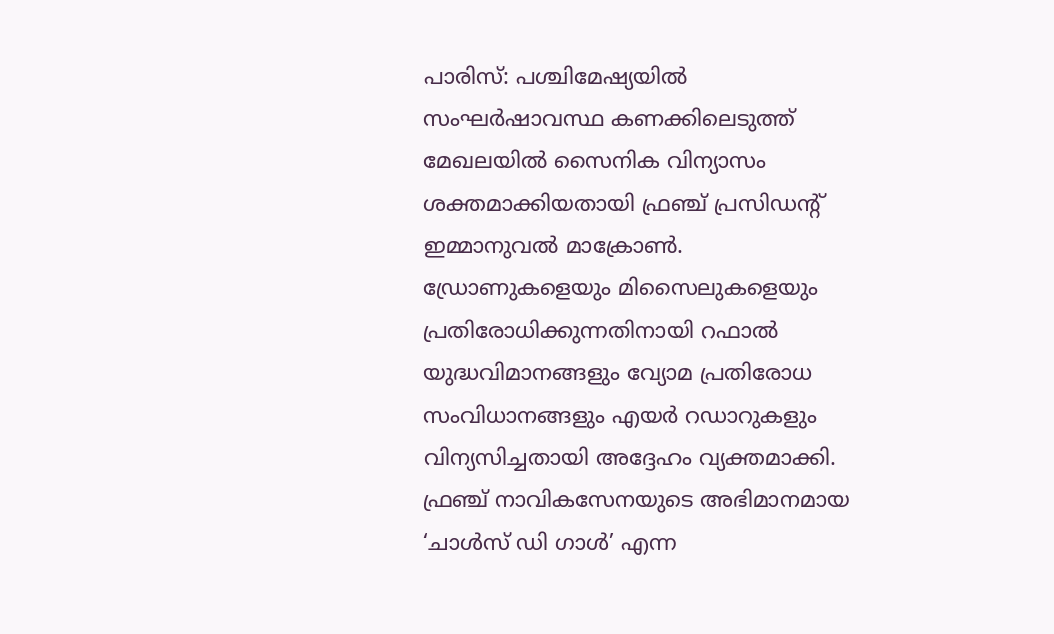പാരിസ്: പശ്ചിമേഷ്യയിൽ സംഘർഷാവസ്ഥ കണക്കിലെടുത്ത് മേഖലയിൽ സൈനിക വിന്യാസം ശക്തമാക്കിയതായി ഫ്രഞ്ച് പ്രസിഡന്റ് ഇമ്മാനുവൽ മാക്രോൺ. ഡ്രോണുകളെയും മിസൈലുകളെയും പ്രതിരോധിക്കുന്നതിനായി റഫാൽ യുദ്ധവിമാനങ്ങളും വ്യോമ പ്രതിരോധ സംവിധാനങ്ങളും എയർ റഡാറുകളും വിന്യസിച്ചതായി അദ്ദേഹം വ്യക്തമാക്കി. ഫ്രഞ്ച് നാവികസേനയുടെ അഭിമാനമായ ‘ചാൾസ് ഡി ഗാൾ’ എന്ന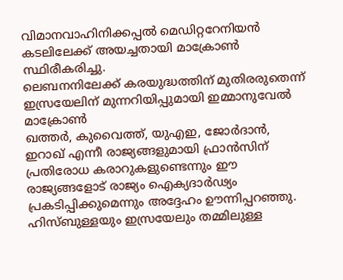വിമാനവാഹിനിക്കപ്പൽ മെഡിറ്ററേനിയൻ കടലിലേക്ക് അയച്ചതായി മാക്രോൺ സ്ഥിരീകരിച്ചു.
ലെബനനിലേക്ക് കരയുദ്ധത്തിന് മുതിരരുതെന്ന് ഇസ്രയേലിന് മുന്നറിയിപ്പുമായി ഇമ്മാനുവേൽ മാക്രോൺ
ഖത്തർ, കുവൈത്ത്, യുഎഇ, ജോർദാൻ, ഇറാഖ് എന്നീ രാജ്യങ്ങളുമായി ഫ്രാൻസിന് പ്രതിരോധ കരാറുകളുണ്ടെന്നും ഈ രാജ്യങ്ങളോട് രാജ്യം ഐക്യദാർഢ്യം പ്രകടിപ്പിക്കുമെന്നും അദ്ദേഹം ഊന്നിപ്പറഞ്ഞു. ഹിസ്ബുള്ളയും ഇസ്രയേലും തമ്മിലുള്ള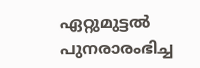ഏറ്റുമുട്ടൽ പുനരാരംഭിച്ച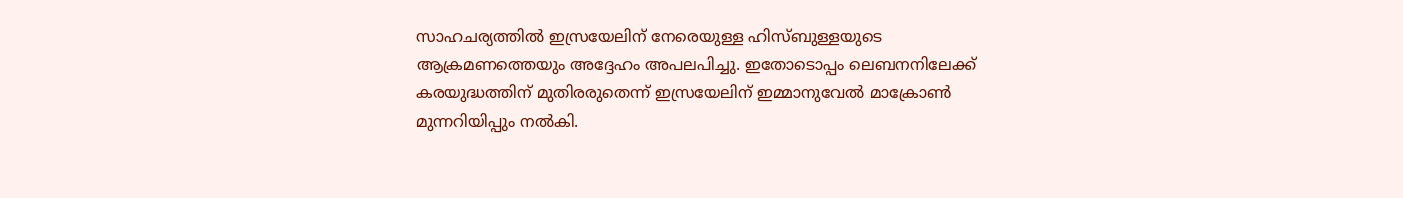സാഹചര്യത്തിൽ ഇസ്രയേലിന് നേരെയുള്ള ഹിസ്ബുള്ളയുടെ ആക്രമണത്തെയും അദ്ദേഹം അപലപിച്ചു. ഇതോടൊപ്പം ലെബനനിലേക്ക് കരയുദ്ധത്തിന് മുതിരരുതെന്ന് ഇസ്രയേലിന് ഇമ്മാനുവേൽ മാക്രോൺ മുന്നറിയിപ്പും നൽകി.